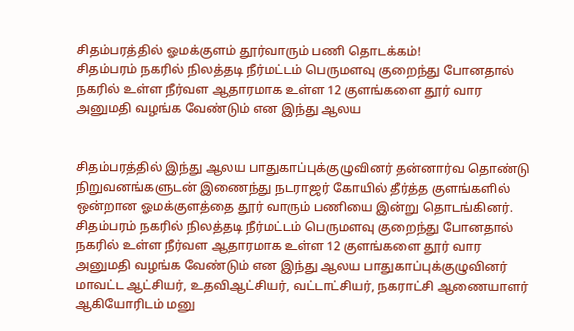சிதம்பரத்தில் ஓமக்குளம் தூர்வாரும் பணி தொடக்கம்!
சிதம்பரம் நகரில் நிலத்தடி நீர்மட்டம் பெருமளவு குறைந்து போனதால் நகரில் உள்ள நீர்வள ஆதாரமாக உள்ள 12 குளங்களை தூர் வார அனுமதி வழங்க வேண்டும் என இந்து ஆலய


சிதம்பரத்தில் இந்து ஆலய பாதுகாப்புக்குழுவினர் தன்னார்வ தொண்டு நிறுவனங்களுடன் இணைந்து நடராஜர் கோயில் தீர்த்த குளங்களில் ஒன்றான ஓமக்குளத்தை தூர் வாரும் பணியை இன்று தொடங்கினர்.
சிதம்பரம் நகரில் நிலத்தடி நீர்மட்டம் பெருமளவு குறைந்து போனதால் நகரில் உள்ள நீர்வள ஆதாரமாக உள்ள 12 குளங்களை தூர் வார அனுமதி வழங்க வேண்டும் என இந்து ஆலய பாதுகாப்புக்குழுவினர் மாவட்ட ஆட்சியர், உதவிஆட்சியர், வட்டாட்சியர், நகராட்சி ஆணையாளர் ஆகியோரிடம் மனு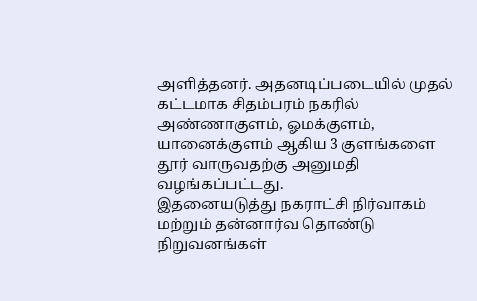அளித்தனர். அதனடிப்படையில் முதல் கட்டமாக சிதம்பரம் நகரில் அண்ணாகுளம், ஓமக்குளம், யானைக்குளம் ஆகிய 3 குளங்களை தூர் வாருவதற்கு அனுமதி வழங்கப்பட்டது.
இதனையடுத்து நகராட்சி நிர்வாகம் மற்றும் தன்னார்வ தொண்டு நிறுவனங்கள்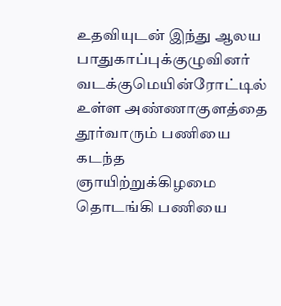உதவியுடன் இந்து ஆலய பாதுகாப்புக்குழுவினர் வடக்குமெயின்ரோட்டில் உள்ள அண்ணாகுளத்தை தூர்வாரும் பணியை கடந்த ஞாயிற்றுக்கிழமை தொடங்கி பணியை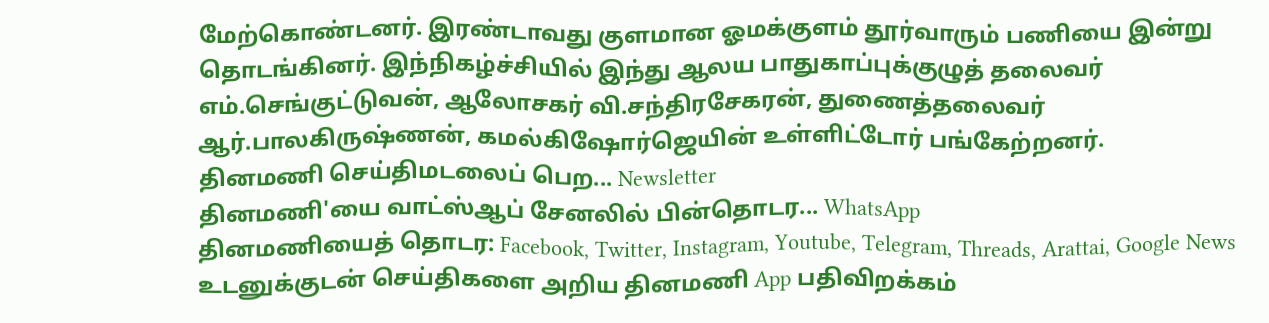மேற்கொண்டனர். இரண்டாவது குளமான ஓமக்குளம் தூர்வாரும் பணியை இன்று தொடங்கினர். இந்நிகழ்ச்சியில் இந்து ஆலய பாதுகாப்புக்குழுத் தலைவர் எம்.செங்குட்டுவன், ஆலோசகர் வி.சந்திரசேகரன், துணைத்தலைவர் ஆர்.பாலகிருஷ்ணன், கமல்கிஷோர்ஜெயின் உள்ளிட்டோர் பங்கேற்றனர்.
தினமணி செய்திமடலைப் பெற... Newsletter
தினமணி'யை வாட்ஸ்ஆப் சேனலில் பின்தொடர... WhatsApp
தினமணியைத் தொடர: Facebook, Twitter, Instagram, Youtube, Telegram, Threads, Arattai, Google News
உடனுக்குடன் செய்திகளை அறிய தினமணி App பதிவிறக்கம்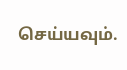செய்யவும்.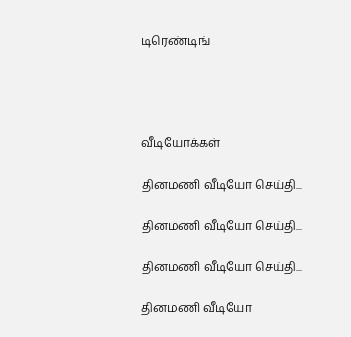டிரெண்டிங்




வீடியோக்கள்

தினமணி வீடியோ செய்தி...

தினமணி வீடியோ செய்தி...

தினமணி வீடியோ செய்தி...

தினமணி வீடியோ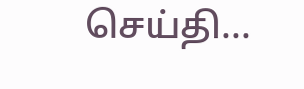செய்தி...